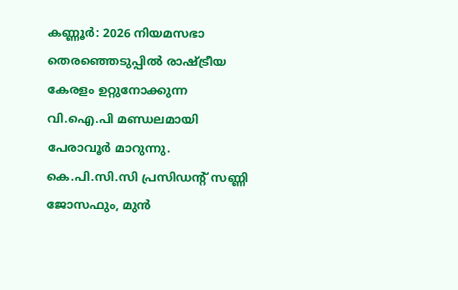കണ്ണൂർ: 2026 നിയമസഭാ തെരഞ്ഞെടുപ്പിൽ രാഷ്ട്രീയ കേരളം ഉറ്റുനോക്കുന്ന വി.ഐ.പി മണ്ഡലമായി പേരാവൂർ മാറുന്നു. കെ.പി.സി.സി പ്രസിഡൻ്റ് സണ്ണി ജോസഫും, മുൻ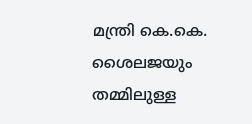മന്ത്രി കെ.കെ. ശൈലജയും തമ്മിലുള്ള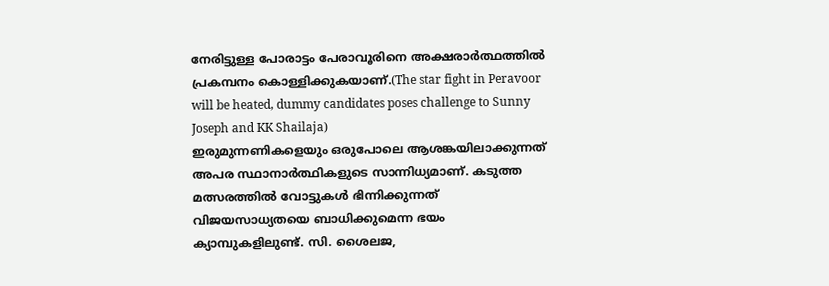നേരിട്ടുള്ള പോരാട്ടം പേരാവൂരിനെ അക്ഷരാർത്ഥത്തിൽ പ്രകമ്പനം കൊള്ളിക്കുകയാണ്.(The star fight in Peravoor will be heated, dummy candidates poses challenge to Sunny Joseph and KK Shailaja)
ഇരുമുന്നണികളെയും ഒരുപോലെ ആശങ്കയിലാക്കുന്നത് അപര സ്ഥാനാർത്ഥികളുടെ സാന്നിധ്യമാണ്. കടുത്ത മത്സരത്തിൽ വോട്ടുകൾ ഭിന്നിക്കുന്നത് വിജയസാധ്യതയെ ബാധിക്കുമെന്ന ഭയം ക്യാമ്പുകളിലുണ്ട്. സി. ശൈലജ,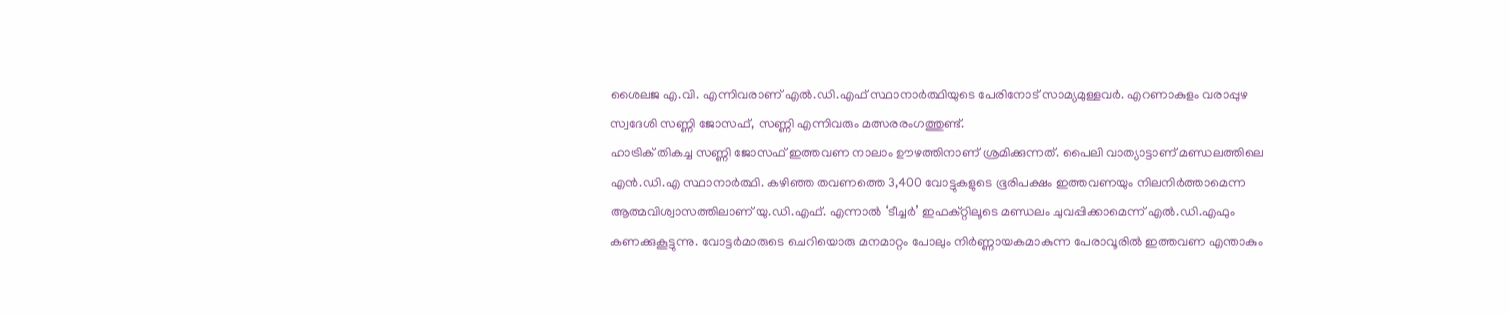ശൈലജ എ.വി. എന്നിവരാണ് എൽ.ഡി.എഫ് സ്ഥാനാർത്ഥിയുടെ പേരിനോട് സാമ്യമുള്ളവർ. എറണാകുളം വരാപ്പുഴ സ്വദേശി സണ്ണി ജോസഫ്, സണ്ണി എന്നിവരും മത്സരരംഗത്തുണ്ട്.
ഹാട്രിക് തികച്ച സണ്ണി ജോസഫ് ഇത്തവണ നാലാം ഊഴത്തിനാണ് ശ്രമിക്കുന്നത്. പൈലി വാത്യാട്ടാണ് മണ്ഡലത്തിലെ എൻ.ഡി.എ സ്ഥാനാർത്ഥി. കഴിഞ്ഞ തവണത്തെ 3,400 വോട്ടുകളുടെ ഭൂരിപക്ഷം ഇത്തവണയും നിലനിർത്താമെന്ന ആത്മവിശ്വാസത്തിലാണ് യു.ഡി.എഫ്. എന്നാൽ ‘ടീച്ചർ’ ഇഫക്റ്റിലൂടെ മണ്ഡലം ചുവപ്പിക്കാമെന്ന് എൽ.ഡി.എഫും കണക്കുകൂട്ടുന്നു. വോട്ടർമാരുടെ ചെറിയൊരു മനമാറ്റം പോലും നിർണ്ണായകമാകുന്ന പേരാവൂരിൽ ഇത്തവണ എന്താകും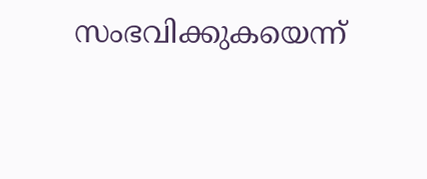സംഭവിക്കുകയെന്ന്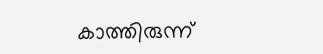കാത്തിരുന്ന്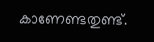കാണേണ്ടതുണ്ട്.